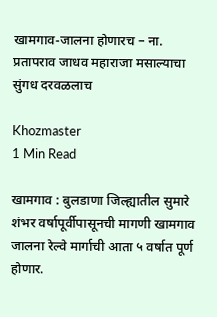खामगाव-जालना होणारच – ना. प्रतापराव जाधव महाराजा मसाल्याचा सुंगध दरवळलाच

Khozmaster
1 Min Read

खामगाव : बुलडाणा जिल्ह्यातील सुमारे शंभर वर्षापूर्वीपासूनची मागणी खामगाव जालना रेल्वे मार्गाची आता ५ वर्षात पूर्ण होणार.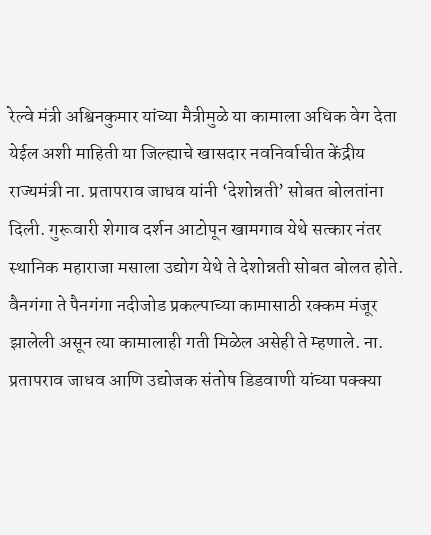रेल्वे मंत्री अश्विनकुमार यांच्या मैत्रीमुळे या कामाला अधिक वेग देता येईल अशी माहिती या जिल्ह्याचे खासदार नवनिर्वाचीत केंद्रीय राज्यमंत्री ना. प्रतापराव जाधव यांनी ‘देशोन्नती’ सोबत बोलतांना दिली. गुरूवारी शेगाव दर्शन आटोपून खामगाव येथे सत्कार नंतर स्थानिक महाराजा मसाला उद्योग येथे ते देशोन्नती सोबत बोलत होते. वैनगंगा ते पैनगंगा नदीजोड प्रकल्पाच्या कामासाठी रक्कम मंजूर झालेली असून त्या कामालाही गती मिळेल असेही ते म्हणाले. ना. प्रतापराव जाधव आणि उद्योजक संतोष डिडवाणी यांच्या पक्क्या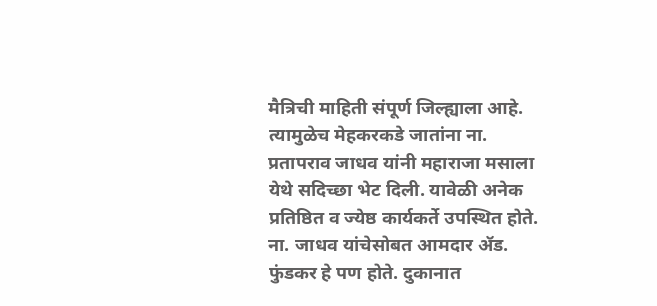मैत्रिची माहिती संपूर्ण जिल्ह्याला आहे. त्यामुळेच मेहकरकडे जातांना ना. प्रतापराव जाधव यांनी महाराजा मसाला येथे सदिच्छा भेट दिली. यावेळी अनेक प्रतिष्ठित व ज्येष्ठ कार्यकर्ते उपस्थित होते. ना. जाधव यांचेसोबत आमदार ॲड. फुंडकर हे पण होते. दुकानात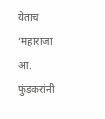येताच ‘महाराजा आ. फुंडकरांनी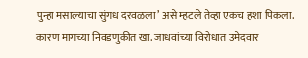पुन्हा मसाल्याचा सुंगध दरवळला’ असे म्हटले तेव्हा एकच हशा पिकला. कारण मागच्या निवडणुकीत खा. जाधवांच्या विरोधात उमेदवार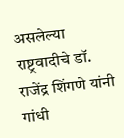असलेल्या राष्ट्रवादीचे डॉ. राजेंद्र शिंगणे यांनी गांधी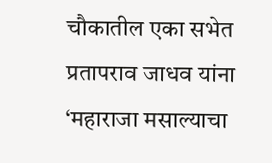चौकातील एका सभेत प्रतापराव जाधव यांना ‘महाराजा मसाल्याचा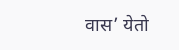वास’ येतो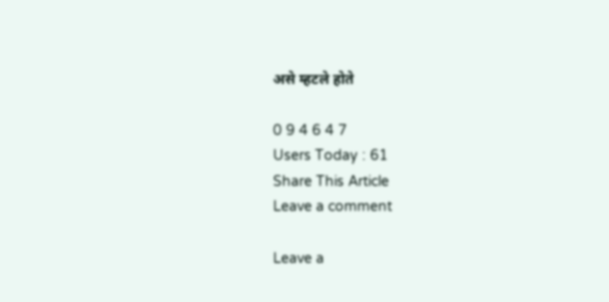असे म्हटले होते

0 9 4 6 4 7
Users Today : 61
Share This Article
Leave a comment

Leave a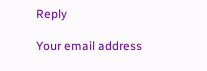Reply

Your email address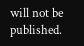will not be published.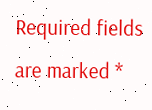Required fields are marked *